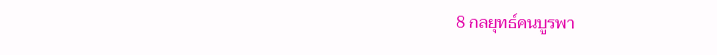8 กลยุทธ์คนบูรพา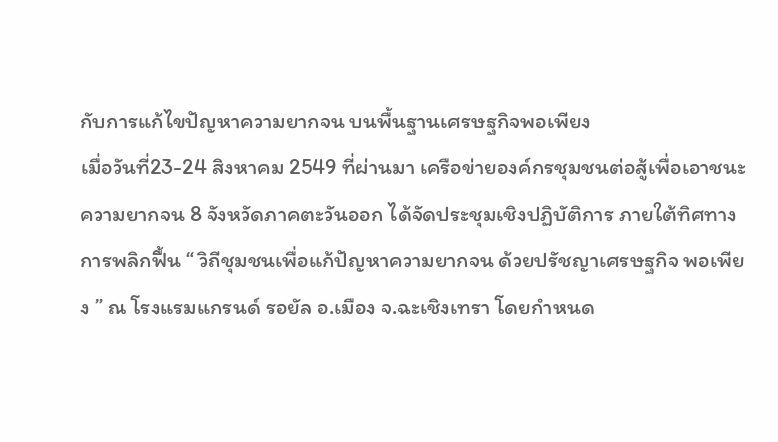กับการแก้ไขปัญหาความยากจน บนพื้นฐานเศรษฐกิจพอเพียง
เมื่อวันที่23-24 สิงหาคม 2549 ที่ผ่านมา เครือข่ายองค์กรชุมชนต่อสู้เพื่อเอาชนะความยากจน 8 จังหวัดภาคตะวันออก ได้จัดประชุมเชิงปฏิบัติการ ภายใต้ทิศทางการพลิกฟื้น “ วิถีชุมชนเพื่อแก้ปัญหาความยากจน ด้วยปรัชญาเศรษฐกิจ พอเพียง ” ณ โรงแรมแกรนด์ รอยัล อ.เมือง จ.ฉะเชิงเทรา โดยกำหนด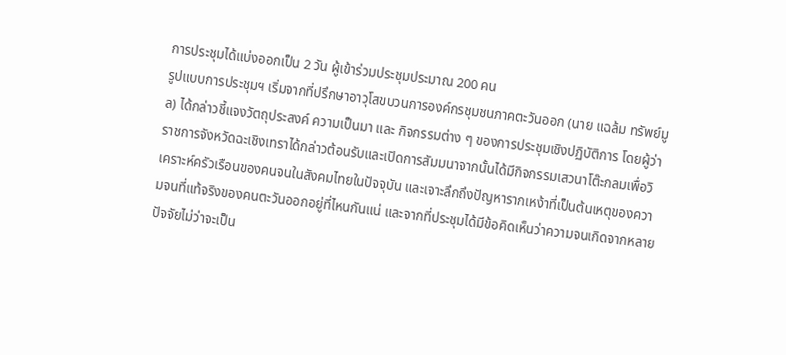การประชุมได้แบ่งออกเป็น 2 วัน ผู้เข้าร่วมประชุมประมาณ 200 คน
รูปแบบการประชุมฯ เริ่มจากที่ปรึกษาอาวุโสขบวนการองค์กรชุมชนภาคตะวันออก (นาย แฉล้ม ทรัพย์มูล) ได้กล่าวชี้แจงวัตถุประสงค์ ความเป็นมา และ กิจกรรมต่าง ๆ ของการประชุมเชิงปฏิบัติการ โดยผู้ว่าราชการจังหวัดฉะเชิงเทราได้กล่าวต้อนรับและเปิดการสัมมนาจากนั้นได้มีกิจกรรมเสวนาโต๊ะกลมเพื่อวิเคราะห์ครัวเรือนของคนจนในสังคมไทยในปัจจุบัน และเจาะลึกถึงปัญหารากเหง้าที่เป็นต้นเหตุของความจนที่แท้จริงของคนตะวันออกอยู่ที่ไหนกันแน่ และจากที่ประชุมได้มีข้อคิดเห็นว่าความจนเกิดจากหลายปัจจัยไม่ว่าจะเป็น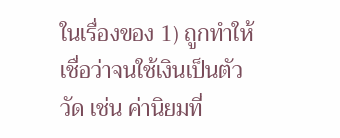ในเรื่องของ 1) ถูกทำให้เชื่อว่าจนใช้เงินเป็นตัววัด เช่น ค่านิยมที่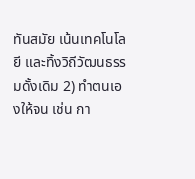ทันสมัย เน้นเทคโนโลยี และทิ้งวิถีวัฒนธรรมดั้งเดิม 2) ทำตนเองให้จน เช่น กา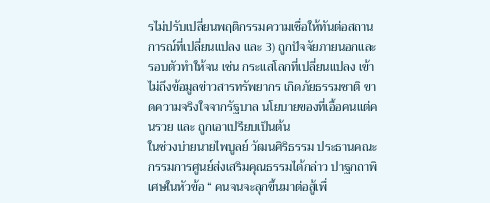รไม่ปรับเปลี่ยนพฤติกรรมความเชื่อให้ทันต่อสถานการณ์ที่เปลี่ยนแปลง และ 3) ถูกปัจจัยภายนอกและรอบตัวทำให้จน เช่น กระแสโลกที่เปลี่ยนแปลง เข้าไม่ถึงข้อมูลข่าวสารทรัพยากร เกิดภัยธรรมชาติ ขาดความจริงใจจากรัฐบาล นโยบายของที่เอื้อคนแต่คนรวย และ ถูกเอาเปรียบเป็นต้น
ในช่วงบ่ายนายไพบูลย์ วัฒนศิริธรรม ประธานคณะกรรมการศูนย์ส่งเสริมคุณธรรมได้กล่าว ปาฐกถาพิเศษในหัวข้อ “ คนจนจะลุกขึ้นมาต่อสู้เพื่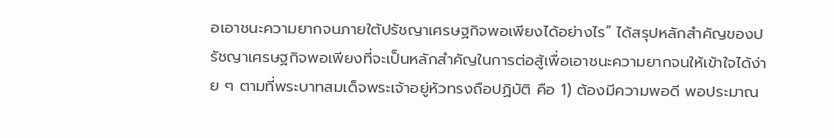อเอาชนะความยากจนภายใต้ปรัชญาเศรษฐกิจพอเพียงได้อย่างไร” ได้สรุปหลักสำคัญของปรัชญาเศรษฐกิจพอเพียงที่จะเป็นหลักสำคัญในการต่อสู้เพื่อเอาชนะความยากจนให้เข้าใจได้ง่าย ๆ ตามที่พระบาทสมเด็จพระเจ้าอยู่หัวทรงถือปฏิบัติ คือ 1) ต้องมีความพอดี พอประมาณ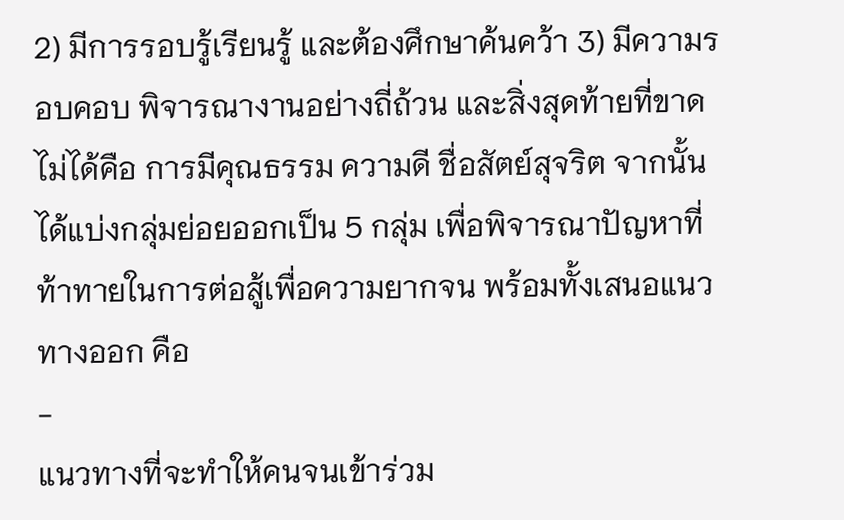2) มีการรอบรู้เรียนรู้ และต้องศึกษาค้นคว้า 3) มีความรอบคอบ พิจารณางานอย่างถี่ถ้วน และสิ่งสุดท้ายที่ขาดไม่ได้คือ การมีคุณธรรม ความดี ชื่อสัตย์สุจริต จากนั้นได้แบ่งกลุ่มย่อยออกเป็น 5 กลุ่ม เพื่อพิจารณาปัญหาที่ท้าทายในการต่อสู้เพื่อความยากจน พร้อมทั้งเสนอแนวทางออก คือ
-
แนวทางที่จะทำให้คนจนเข้าร่วม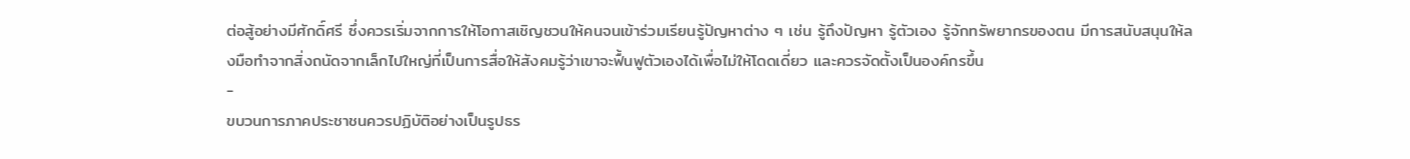ต่อสู้อย่างมีศักดิ์ศรี ซึ่งควรเริ่มจากการให้โอกาสเชิญชวนให้คนจนเข้าร่วมเรียนรู้ปัญหาต่าง ๆ เช่น รู้ถึงปัญหา รู้ตัวเอง รู้จักทรัพยากรของตน มีการสนับสนุนให้ลงมือทำจากสิ่งถนัดจากเล็กไปใหญ่ที่เป็นการสื่อให้สังคมรู้ว่าเขาจะฟื้นฟูตัวเองได้เพื่อไม่ให้โดดเดี่ยว และควรจัดตั้งเป็นองค์กรขึ้น
-
ขบวนการภาคประชาชนควรปฏิบัติอย่างเป็นรูปธร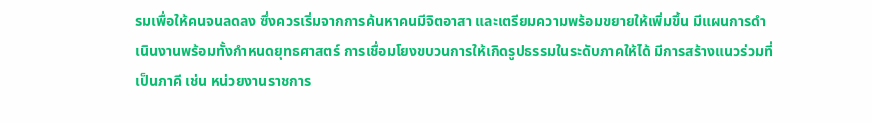รมเพื่อให้คนจนลดลง ซึ่งควรเริ่มจากการค้นหาคนมีจิตอาสา และเตรียมความพร้อมขยายให้เพิ่มขึ้น มีแผนการดำเนินงานพร้อมทั้งกำหนดยุทธศาสตร์ การเชื่อมโยงขบวนการให้เกิดรูปธรรมในระดับภาคให้ได้ มีการสร้างแนวร่วมที่เป็นภาคี เช่น หน่วยงานราชการ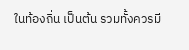ในท้องถิ่น เป็นต้น รวมทั้งควรมี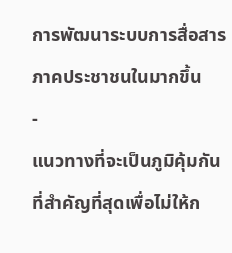การพัฒนาระบบการสื่อสารภาคประชาชนในมากขึ้น
-
แนวทางที่จะเป็นภูมิคุ้มกันที่สำคัญที่สุดเพื่อไม่ให้ก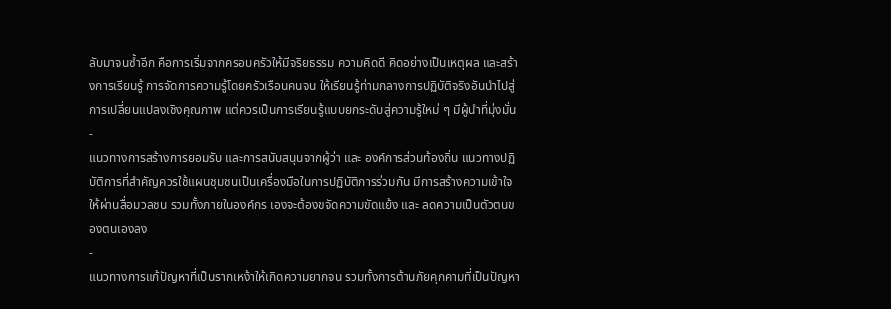ลับมาจนซ้ำอีก คือการเริ่มจากครอบครัวให้มีจริยธรรม ความคิดดี คิดอย่างเป็นเหตุผล และสร้างการเรียนรู้ การจัดการความรู้โดยครัวเรือนคนจน ให้เรียนรู้ท่ามกลางการปฏิบัติจริงอันนำไปสู่การเปลี่ยนแปลงเชิงคุณภาพ แต่ควรเป็นการเรียนรู้แบบยกระดับสู่ความรู้ใหม่ ๆ มีผู้นำที่มุ่งมั่น
-
แนวทางการสร้างการยอมรับ และการสนับสนุนจากผู้ว่า และ องค์การส่วนท้องถิ่น แนวทางปฏิบัติการที่สำคัญควรใช้แผนชุมชนเป็นเครื่องมือในการปฏิบัติการร่วมกัน มีการสร้างความเข้าใจให้ผ่านสื่อมวลชน รวมทั้งภายในองค์กร เองจะต้องขจัดความขัดแย้ง และ ลดความเป็นตัวตนของตนเองลง
-
แนวทางการแก้ปัญหาที่เป็นรากเหง้าให้เกิดความยากจน รวมทั้งการต้านภัยคุกคามที่เป็นปัญหา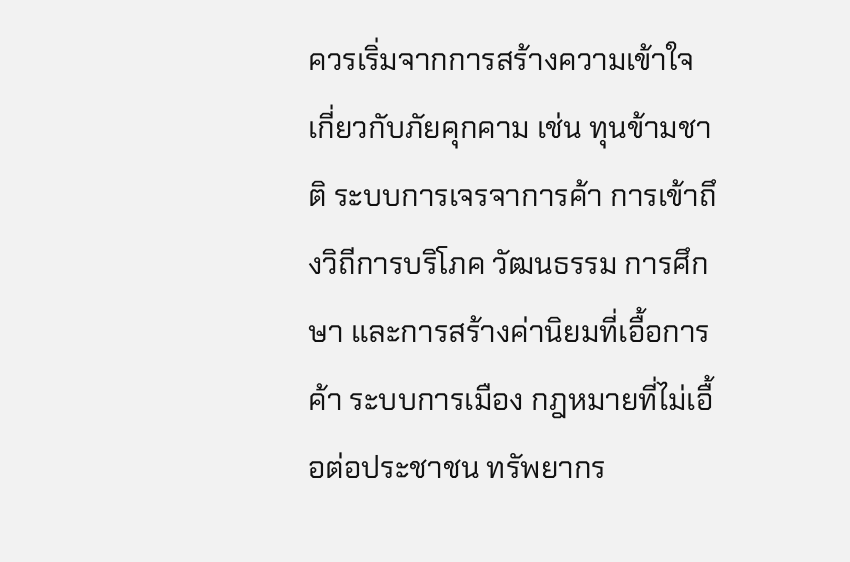ควรเริ่มจากการสร้างความเข้าใจเกี่ยวกับภัยคุกคาม เช่น ทุนข้ามชาติ ระบบการเจรจาการค้า การเข้าถึงวิถีการบริโภค วัฒนธรรม การศึกษา และการสร้างค่านิยมที่เอื้อการค้า ระบบการเมือง กฎหมายที่ไม่เอื้อต่อประชาชน ทรัพยากร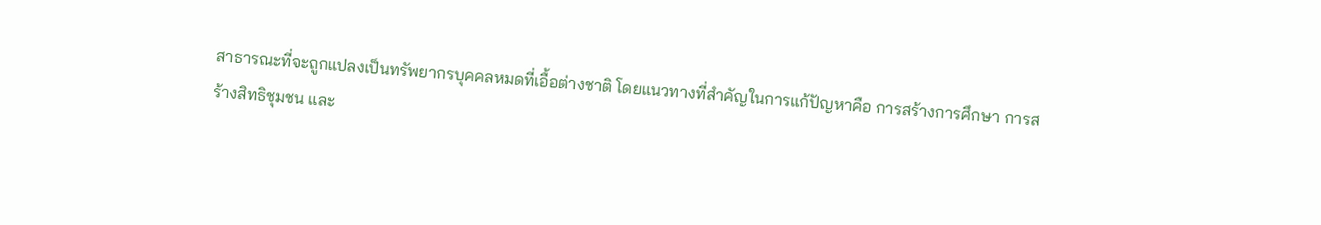สาธารณะที่จะถูกแปลงเป็นทรัพยากรบุคคลหมดที่เอื้อต่างชาติ โดยแนวทางที่สำคัญในการแก้ปัญหาคือ การสร้างการศึกษา การสร้างสิทธิชุมชน และ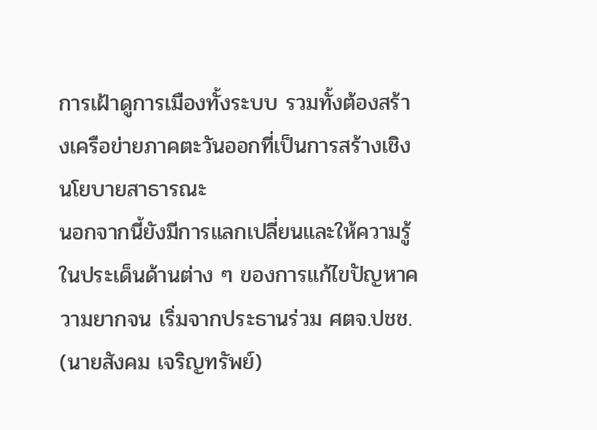การเฝ้าดูการเมืองทั้งระบบ รวมทั้งต้องสร้างเครือข่ายภาคตะวันออกที่เป็นการสร้างเชิงนโยบายสาธารณะ
นอกจากนี้ยังมีการแลกเปลี่ยนและให้ความรู้ในประเด็นด้านต่าง ๆ ของการแก้ไขปัญหาความยากจน เริ่มจากประธานร่วม ศตจ.ปชช. (นายสังคม เจริญทรัพย์)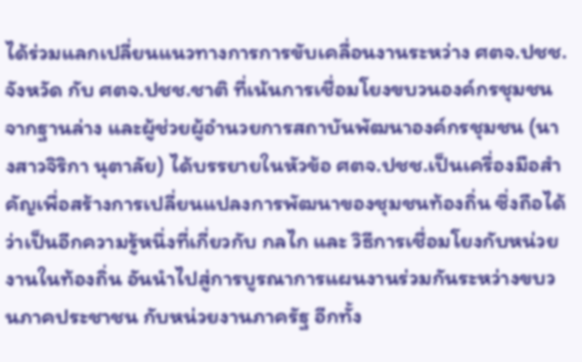ได้ร่วมแลกเปลี่ยนแนวทางการการขับเคลื่อนงานระหว่าง ศตจ.ปชช.จังหวัด กับ ศตจ.ปชช.ชาติ ที่เน้นการเชื่อมโยงขบวนองค์กรชุมชนจากฐานล่าง และผู้ช่วยผู้อำนวยการสถาบันพัฒนาองค์กรชุมชน (นางสาวจิริกา นุตาลัย) ได้บรรยายในหัวข้อ ศตจ.ปชช.เป็นเครื่องมือสำคัญเพื่อสร้างการเปลี่ยนแปลงการพัฒนาของชุมชนท้องถิ่น ซึ่งถือได้ว่าเป็นอีกความรู้หนึ่งที่เกี่ยวกับ กลไก และ วิธีการเชื่อมโยงกับหน่วยงานในท้องถิ่น อันนำไปสู่การบูรณาการแผนงานร่วมกันระหว่างขบวนภาคประชาชน กับหน่วยงานภาครัฐ อีกทั้ง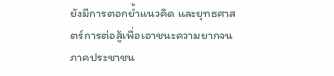ยังมีการตอกย้ำแนวคิด และยุทธศาสตร์การต่อสู้เพื่อเอาชนะความยากจนภาคประชาชน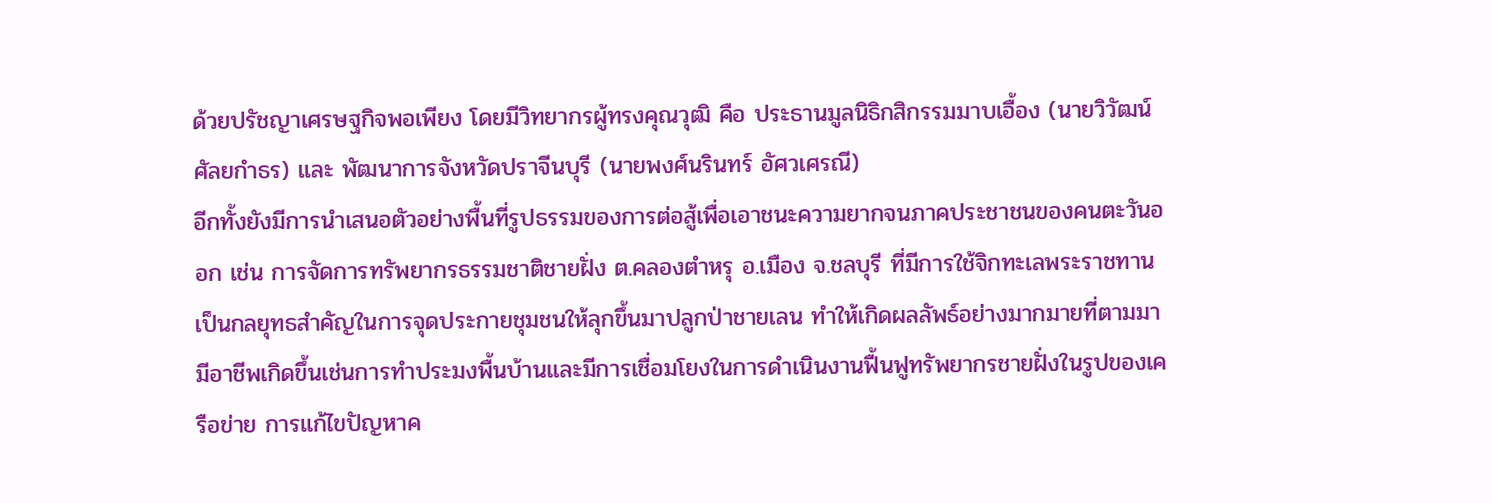ด้วยปรัชญาเศรษฐกิจพอเพียง โดยมีวิทยากรผู้ทรงคุณวุฒิ คือ ประธานมูลนิธิกสิกรรมมาบเอื้อง (นายวิวัฒน์ ศัลยกำธร) และ พัฒนาการจังหวัดปราจีนบุรี (นายพงศ์นรินทร์ อัศวเศรณี)
อีกทั้งยังมีการนำเสนอตัวอย่างพื้นที่รูปธรรมของการต่อสู้เพื่อเอาชนะความยากจนภาคประชาชนของคนตะวันออก เช่น การจัดการทรัพยากรธรรมชาติชายฝั่ง ต.คลองตำหรุ อ.เมือง จ.ชลบุรี ที่มีการใช้จิกทะเลพระราชทาน เป็นกลยุทธสำคัญในการจุดประกายชุมชนให้ลุกขึ้นมาปลูกป่าชายเลน ทำให้เกิดผลลัพธ์อย่างมากมายที่ตามมา มีอาชีพเกิดขึ้นเช่นการทำประมงพื้นบ้านและมีการเชื่อมโยงในการดำเนินงานฟื้นฟูทรัพยากรชายฝั่งในรูปของเครือข่าย การแก้ไขปัญหาค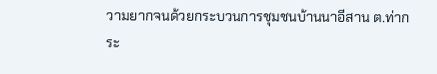วามยากจนด้วยกระบวนการชุมชนบ้านนาอีสาน ต.ท่ากระ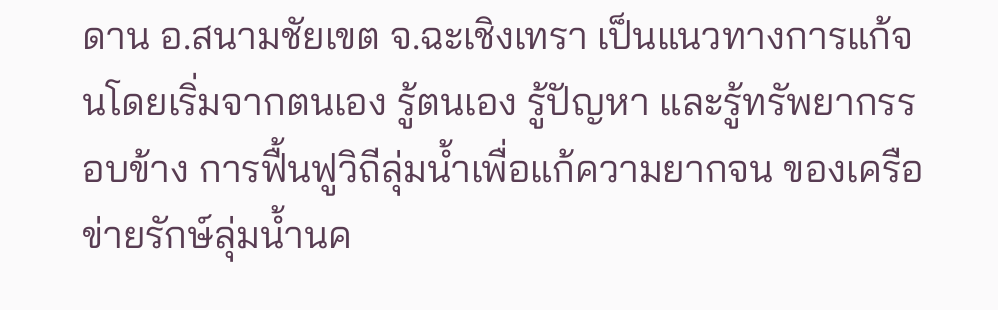ดาน อ.สนามชัยเขต จ.ฉะเชิงเทรา เป็นแนวทางการแก้จนโดยเริ่มจากตนเอง รู้ตนเอง รู้ปัญหา และรู้ทรัพยากรรอบข้าง การฟื้นฟูวิถีลุ่มน้ำเพื่อแก้ความยากจน ของเครือข่ายรักษ์ลุ่มน้ำนค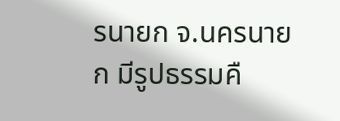รนายก จ.นครนายก มีรูปธรรมคื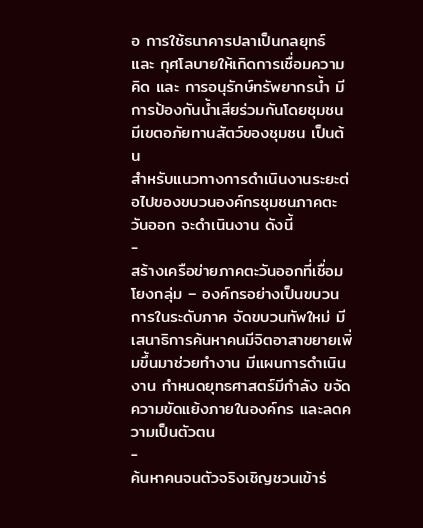อ การใช้ธนาคารปลาเป็นกลยุทธ์ และ กุศโลบายให้เกิดการเชื่อมความคิด และ การอนุรักษ์ทรัพยากรน้ำ มีการป้องกันน้ำเสียร่วมกันโดยชุมชน มีเขตอภัยทานสัตว์ของชุมชน เป็นต้น
สำหรับแนวทางการดำเนินงานระยะต่อไปของขบวนองค์กรชุมชนภาคตะวันออก จะดำเนินงาน ดังนี้
-
สร้างเครือข่ายภาคตะวันออกที่เชื่อมโยงกลุ่ม – องค์กรอย่างเป็นขบวนการในระดับภาค จัดขบวนทัพใหม่ มีเสนาธิการค้นหาคนมีจิตอาสาขยายเพิ่มขึ้นมาช่วยทำงาน มีแผนการดำเนินงาน กำหนดยุทธศาสตร์มีกำลัง ขจัดความขัดแย้งภายในองค์กร และลดความเป็นตัวตน
-
ค้นหาคนจนตัวจริงเชิญชวนเข้าร่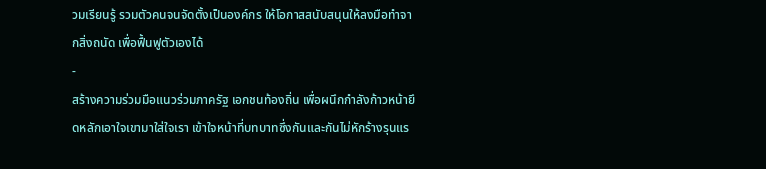วมเรียนรู้ รวมตัวคนจนจัดตั้งเป็นองค์กร ให้โอกาสสนับสนุนให้ลงมือทำจากสิ่งถนัด เพื่อฟื้นฟูตัวเองได้
-
สร้างความร่วมมือแนวร่วมภาครัฐ เอกชนท้องถิ่น เพื่อผนึกกำลังก้าวหน้ายึดหลักเอาใจเขามาใส่ใจเรา เข้าใจหน้าที่บทบาทซึ่งกันและกันไม่หักร้างรุนแร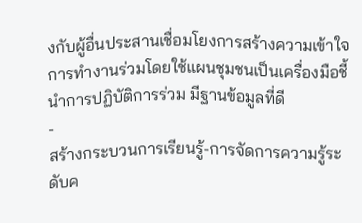งกับผู้อื่นประสานเชื่อมโยงการสร้างความเข้าใจการทำงานร่วมโดยใช้แผนชุมชนเป็นเครื่องมือชี้นำการปฏิบัติการร่วม มีฐานข้อมูลที่ดี
-
สร้างกระบวนการเรียนรู้-การจัดการความรู้ระดับค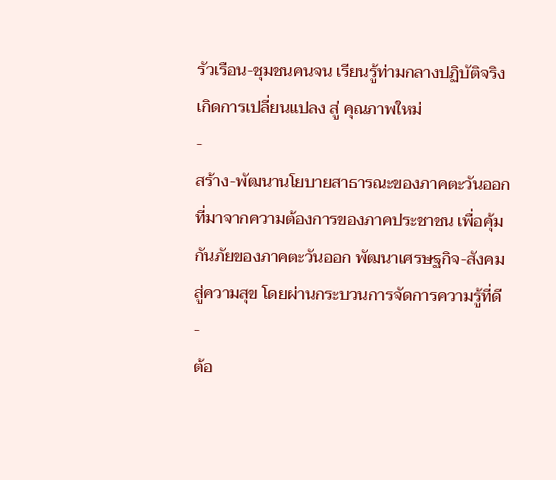รัวเรือน-ชุมชนคนจน เรียนรู้ท่ามกลางปฏิบัติจริง เกิดการเปลี่ยนแปลง สู่ คุณภาพใหม่
-
สร้าง-พัฒนานโยบายสาธารณะของภาคตะวันออก ที่มาจากความต้องการของภาคประชาชน เพื่อคุ้มกันภัยของภาคตะวันออก พัฒนาเศรษฐกิจ-สังคมสู่ความสุข โดยผ่านกระบวนการจัดการความรู้ที่ดี
-
ต้อ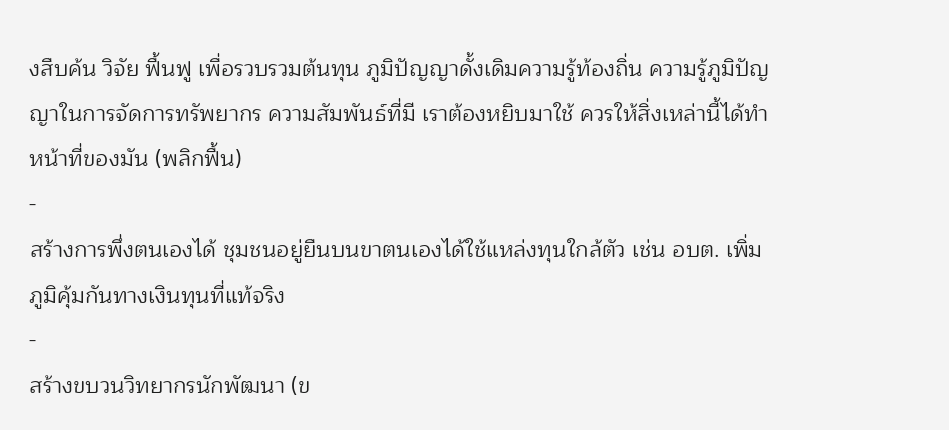งสืบค้น วิจัย ฟื้นฟู เพื่อรวบรวมต้นทุน ภูมิปัญญาดั้งเดิมความรู้ท้องถิ่น ความรู้ภูมิปัญญาในการจัดการทรัพยากร ความสัมพันธ์ที่มี เราต้องหยิบมาใช้ ควรให้สิ่งเหล่านี้ได้ทำหน้าที่ของมัน (พลิกฟื้น)
-
สร้างการพึ่งตนเองได้ ชุมชนอยู่ยืนบนขาตนเองได้ใช้แหล่งทุนใกล้ตัว เช่น อบต. เพิ่มภูมิคุ้มกันทางเงินทุนที่แท้จริง
-
สร้างขบวนวิทยากรนักพัฒนา (ข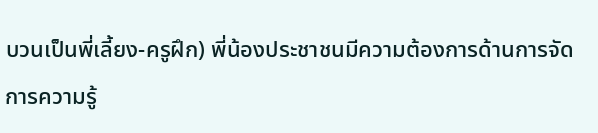บวนเป็นพี่เลี้ยง-ครูฝึก) พี่น้องประชาชนมีความต้องการด้านการจัดการความรู้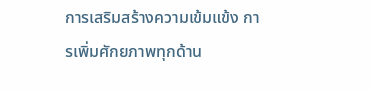การเสริมสร้างความเข้มแข้ง การเพิ่มศักยภาพทุกด้าน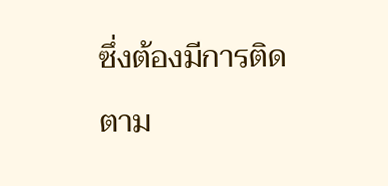ซึ่งต้องมีการติดตาม